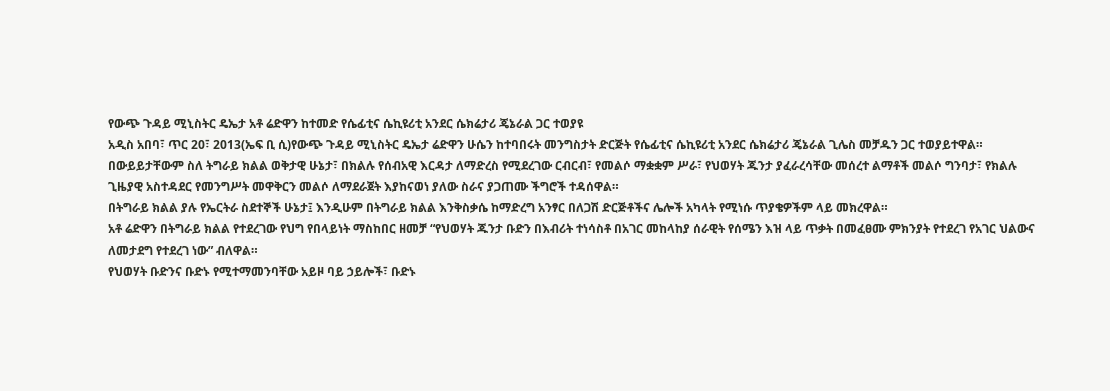የውጭ ጉዳይ ሚኒስትር ዴኤታ አቶ ሬድዋን ከተመድ የሴፊቲና ሴኪዩሪቲ አንደር ሴክሬታሪ ጄኔራል ጋር ተወያዩ
አዲስ አበባ፣ ጥር 20፣ 2013(ኤፍ ቢ ሲ)የውጭ ጉዳይ ሚኒስትር ዴኤታ ሬድዋን ሁሴን ከተባበሩት መንግስታት ድርጅት የሴፊቲና ሴኪዩሪቲ አንደር ሴክሬታሪ ጄኔራል ጊሌስ መቻዱን ጋር ተወያይተዋል።
በውይይታቸውም ስለ ትግራይ ክልል ወቅታዊ ሁኔታ፣ በክልሉ የሰብአዊ እርዳታ ለማድረስ የሚደረገው ርብርብ፣ የመልሶ ማቋቋም ሥራ፣ የህወሃት ጁንታ ያፈራረሳቸው መሰረተ ልማቶች መልሶ ግንባታ፣ የክልሉ ጊዜያዊ አስተዳደር የመንግሥት መዋቅርን መልሶ ለማደራጀት እያከናወነ ያለው ስራና ያጋጠሙ ችግሮች ተዳሰዋል።
በትግራይ ክልል ያሉ የኤርትራ ስደተኞች ሁኔታ፤ እንዲሁም በትግራይ ክልል እንቅስቃሴ ከማድረግ አንፃር በለጋሽ ድርጅቶችና ሌሎች አካላት የሚነሱ ጥያቄዎችም ላይ መክረዋል።
አቶ ሬድዋን በትግራይ ክልል የተደረገው የህግ የበላይነት ማስከበር ዘመቻ “የህወሃት ጁንታ ቡድን በእብሪት ተነሳስቶ በአገር መከላከያ ሰራዊት የሰሜን እዝ ላይ ጥቃት በመፈፀሙ ምክንያት የተደረገ የአገር ህልውና ለመታደግ የተደረገ ነው” ብለዋል።
የህወሃት ቡድንና ቡድኑ የሚተማመንባቸው አይዞ ባይ ኃይሎች፣ ቡድኑ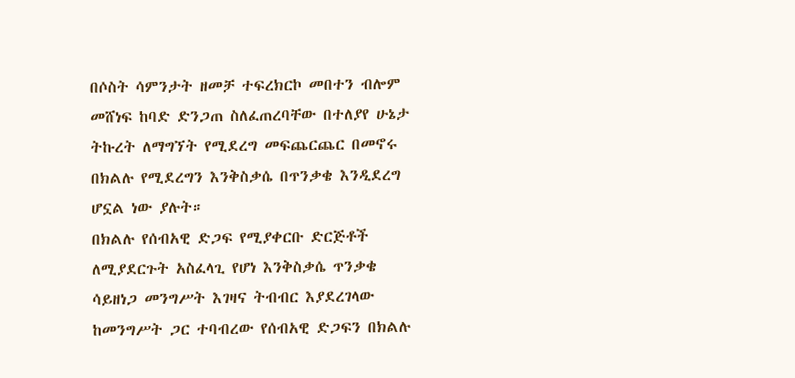በሶስት ሳምንታት ዘመቻ ተፍረክርኮ መበተን ብሎም መሸነፍ ከባድ ድንጋጠ ስለፈጠረባቸው በተለያየ ሁኔታ ትኩረት ለማግኘት የሚደረግ መፍጨርጨር በመኖሩ በክልሉ የሚደረግን እንቅስቃሴ በጥንቃቄ እንዲደረግ ሆኗል ነው ያሉት።
በክልሉ የሰብአዊ ድጋፍ የሚያቀርቡ ድርጅቶች ለሚያደርጉት አስፈላጊ የሆነ እንቅስቃሴ ጥንቃቄ ሳይዘነጋ መንግሥት እገዛና ትብብር እያደረገላው ከመንግሥት ጋር ተባብረው የሰብአዊ ድጋፍን በክልሉ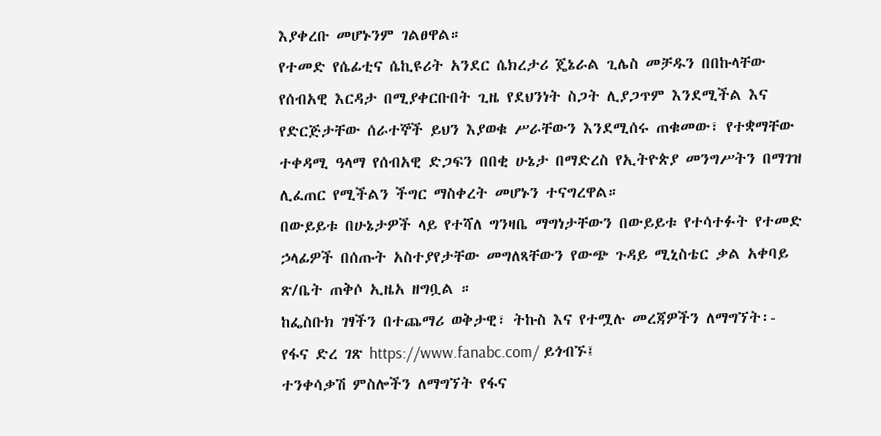እያቀረቡ መሆኑንም ገልፀዋል።
የተመድ የሴፊቲና ሴኪዩሪት አንደር ሴክረታሪ ጄኔራል ጊሌስ መቻዱን በበኩላቸው የሰብአዊ እርዳታ በሚያቀርቡበት ጊዜ የደህንነት ስጋት ሊያጋጥም እንደሚችል እና የድርጅታቸው ሰራተኞች ይህን እያወቁ ሥራቸውን እንደሚሰሩ ጠቁመው፣ የተቋማቸው ተቀዳሚ ዓላማ የሰብአዊ ድጋፍን በበቂ ሁኔታ በማድረስ የኢትዮጵያ መንግሥትን በማገዝ ሊፈጠር የሚችልን ችግር ማስቀረት መሆኑን ተናግረዋል።
በውይይቱ በሁኔታዎች ላይ የተሻለ ግንዛቤ ማግነታቸውን በውይይቱ የተሳተፉት የተመድ ኃላፊዎች በሰጡት አስተያየታቸው መግለጻቸውን የውጭ ጉዳይ ሚኒስቴር ቃል አቀባይ ጽ/ቤት ጠቅሶ ኢዜአ ዘግቧል ።
ከፌስቡክ ገፃችን በተጨማሪ ወቅታዊ፣ ትኩስ እና የተሟሉ መረጃዎችን ለማግኘት፡-
የፋና ድረ ገጽ https://www.fanabc.com/ ይጎብኙ፤
ተንቀሳቃሽ ምስሎችን ለማግኘት የፋና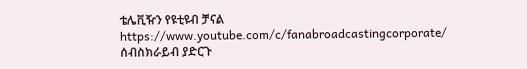ቴሌቪዥን የዩቲዩብ ቻናል https://www.youtube.com/c/fanabroadcastingcorporate/ ሰብስክራይብ ያድርጉ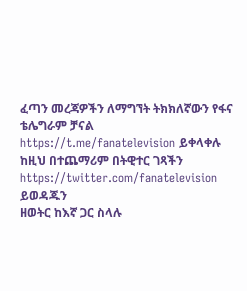ፈጣን መረጃዎችን ለማግኘት ትክክለኛውን የፋና ቴሌግራም ቻናል https://t.me/fanatelevision ይቀላቀሉ
ከዚህ በተጨማሪም በትዊተር ገጻችን https://twitter.com/fanatelevision ይወዳጁን
ዘወትር ከእኛ ጋር ስላሉ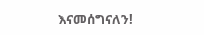እናመሰግናለን!